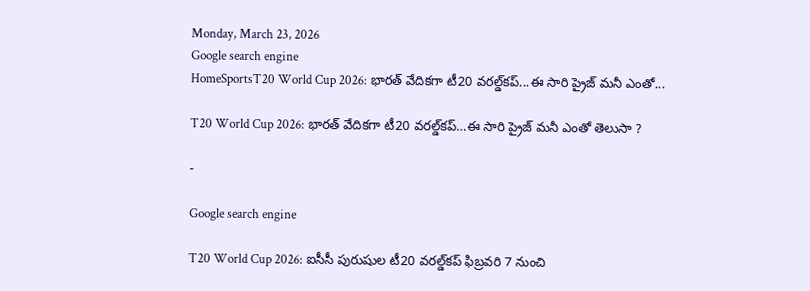Monday, March 23, 2026
Google search engine
HomeSportsT20 World Cup 2026: భారత్ వేదికగా టీ20 వరల్డ్‌కప్...ఈ సారి ప్రైజ్ మనీ ఎంతో...

T20 World Cup 2026: భారత్ వేదికగా టీ20 వరల్డ్‌కప్…ఈ సారి ప్రైజ్ మనీ ఎంతో తెలుసా ?

-

Google search engine

T20 World Cup 2026: ఐసీసీ పురుషుల టీ20 వరల్డ్‌కప్ ఫిబ్రవరి 7 నుంచి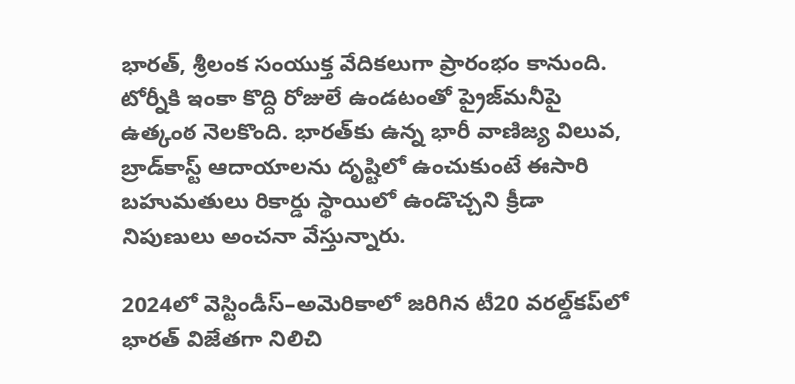భారత్, శ్రీలంక సంయుక్త వేదికలుగా ప్రారంభం కానుంది. టోర్నీకి ఇంకా కొద్ది రోజులే ఉండటంతో ప్రైజ్‌మనీపై ఉత్కంఠ నెలకొంది. భారత్‌కు ఉన్న భారీ వాణిజ్య విలువ, బ్రాడ్‌కాస్ట్ ఆదాయాలను దృష్టిలో ఉంచుకుంటే ఈసారి బహుమతులు రికార్డు స్థాయిలో ఉండొచ్చని క్రీడా నిపుణులు అంచనా వేస్తున్నారు.

2024లో వెస్టిండీస్–అమెరికాలో జరిగిన టీ20 వరల్డ్‌కప్‌లో భారత్ విజేతగా నిలిచి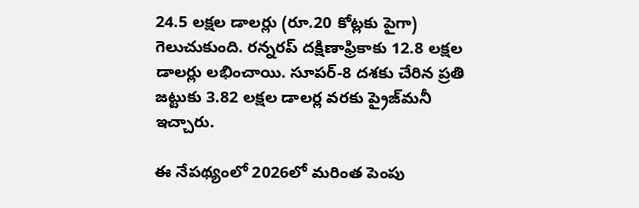24.5 లక్షల డాలర్లు (రూ.20 కోట్లకు పైగా) గెలుచుకుంది. రన్నరప్ దక్షిణాఫ్రికాకు 12.8 లక్షల డాలర్లు లభించాయి. సూపర్-8 దశకు చేరిన ప్రతి జట్టుకు 3.82 లక్షల డాలర్ల వరకు ప్రైజ్‌మనీ ఇచ్చారు.

ఈ నేపథ్యంలో 2026లో మరింత పెంపు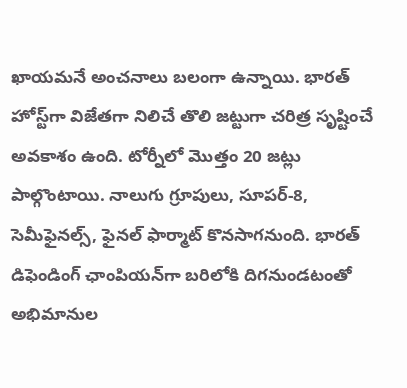ఖాయమనే అంచనాలు బలంగా ఉన్నాయి. భారత్ హోస్ట్‌గా విజేతగా నిలిచే తొలి జట్టుగా చరిత్ర సృష్టించే అవకాశం ఉంది. టోర్నీలో మొత్తం 20 జట్లు పాల్గొంటాయి. నాలుగు గ్రూపులు, సూపర్-8, సెమీఫైనల్స్, ఫైనల్ ఫార్మాట్ కొనసాగనుంది. భారత్ డిఫెండింగ్ ఛాంపియన్‌గా బరిలోకి దిగనుండటంతో అభిమానుల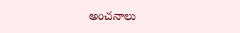అంచనాలు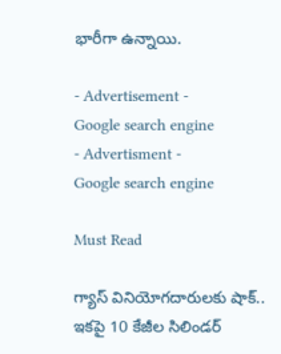భారీగా ఉన్నాయి.

- Advertisement -
Google search engine
- Advertisment -
Google search engine

Must Read

గ్యాస్ వినియోగదారులకు షాక్.. ఇకపై 10 కేజీల సిలిండర్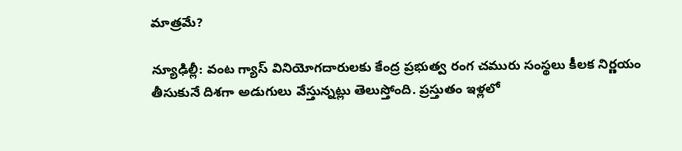మాత్రమే?

న్యూఢిల్లీ: వంట గ్యాస్ వినియోగదారులకు కేంద్ర ప్రభుత్వ రంగ చమురు సంస్థలు కీలక నిర్ణయం తీసుకునే దిశగా అడుగులు వేస్తున్నట్లు తెలుస్తోంది. ప్రస్తుతం ఇళ్లలో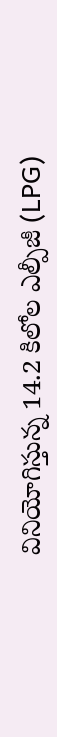వినియోగిస్తున్న 14.2 కిలోల ఎల్పీజీ (LPG)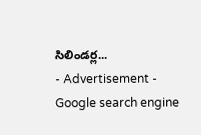సిలిండర్ల...
- Advertisement -
Google search engine